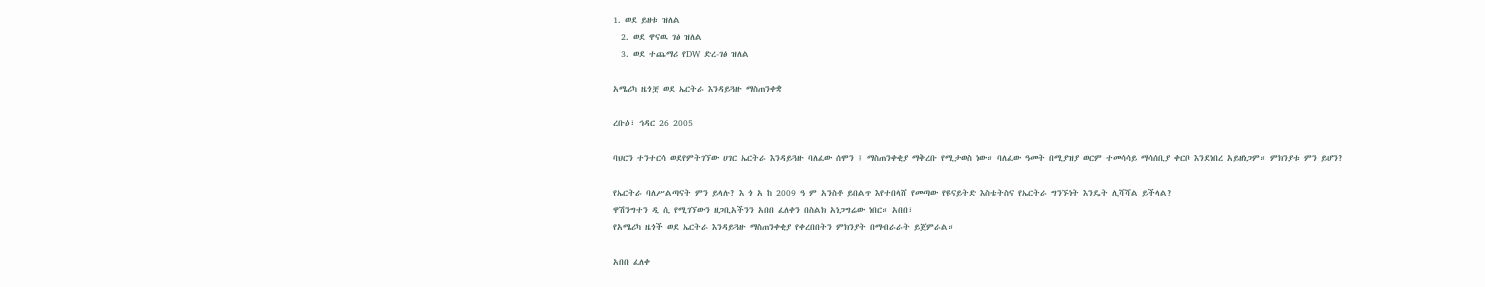1. ወደ ይዘቱ ዝለል
  2. ወደ ዋናዉ ገፅ ዝለል
  3. ወደ ተጨማሪ የDW ድረ-ገፅ ዝለል

አሜሪካ ዜጎቿ ወደ ኤርትራ እንዳይጓዙ ማስጠንቀቋ

ረቡዕ፣ ኅዳር 26 2005

ባህርን ተንተርሳ ወደየምትገኘው ሀገር ኤርትራ እንዳይጓዙ ባለፈው ሰሞን ፤ ማስጠንቀቂያ ማቅረቡ የሚታወስ ነው። ባለፈው ዓመት በሚያዝያ ወርም ተመሳሳይ ማሳሰቢያ ቀርቦ እንደነበረ አይዘነጋም። ምክንያቱ ምን ይሆን?

የኤርትራ ባለሥልጣናት ምን ይላሉ? እ ጎ አ ከ 2009 ዓ ም አንስቶ ይበልጥ እየተበላሸ የመጣው የዩናይትድ እስቴትስና የኤርትራ ግንኙነት እንዴት ሊሻሻል ይችላል?
ዋሽንግተን ዲ ሲ የሚገኘውን ዘጋቢአችንን አበበ ፈለቀን በስልክ አነጋግሬው ነበር። አበበ፣
የአሜሪካ ዜጎች ወደ ኤርትራ እንዳይጓዙ ማስጠንቀቂያ የቀረበበትን ምክንያት በማብራራት ይጀምራል።

አበበ ፈለቀ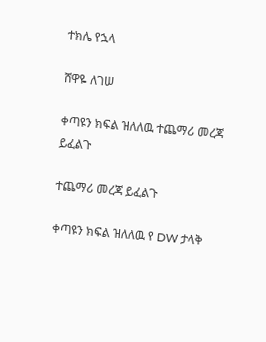ተክሌ የኋላ

ሸዋዬ ለገሠ

ቀጣዩን ክፍል ዝለለዉ ተጨማሪ መረጃ ይፈልጉ

ተጨማሪ መረጃ ይፈልጉ

ቀጣዩን ክፍል ዝለለዉ የ DW ታላቅ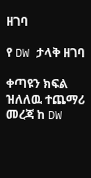ዘገባ

የ DW ታላቅ ዘገባ

ቀጣዩን ክፍል ዝለለዉ ተጨማሪ መረጃ ከ DW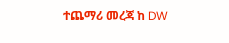ተጨማሪ መረጃ ከ DW